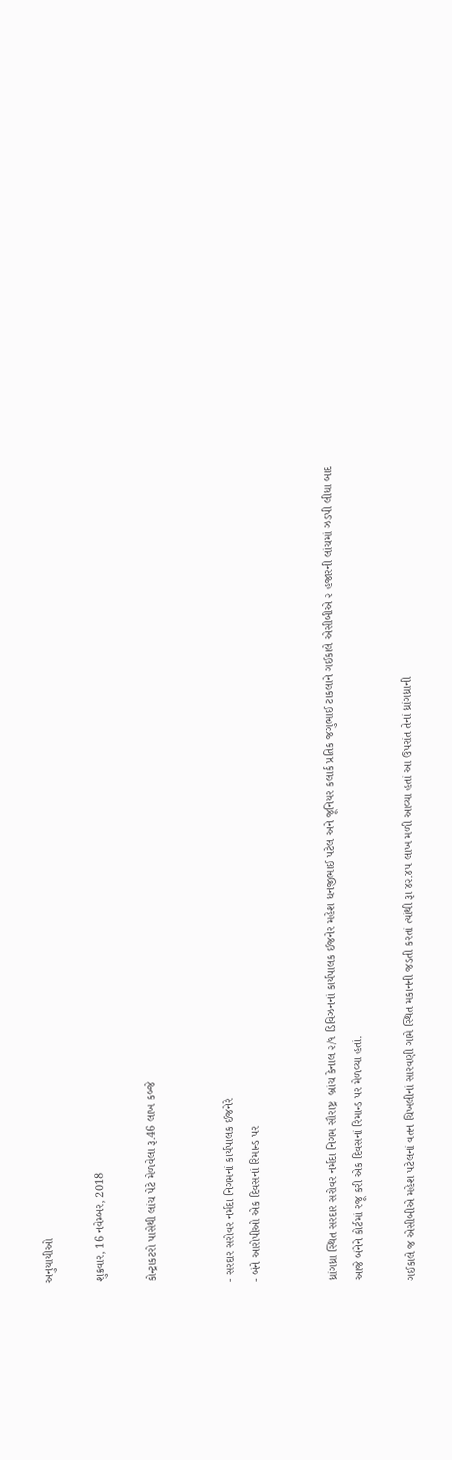અનુયાયીઓ

શુક્રવાર, 16 નવેમ્બર, 2018

કોન્ટ્રાકટરો પાસેથી લાંચ પેટે મેળવેલા રૂ.46 લાખ કબ્જે


- સરદાર સરોવર નર્મદા નિગમનાં કાર્યપાલક ઈજનેરે
- બંને આરોપીઓ એક દિવસનાં રિમાન્ડ પર


ધ્રાંગધ્રા સ્થિત સરદાર સરોવર નર્મદા નિગમ સૌરાષ્ટ્ર  બ્રાંચ કેનાલ ૨/૧ ડિવિઝનનાં કાર્યપાલક ઈજનેર મહેશ ધનજીભાઈ પટેલ અને જૂનિયર કલાર્ક પ્રતિક જગુભાઈ ટાકલાને ગઈકાલે એસીબીએ ૨ હજારની લાંચમાં ઝડપી લીધા બાદ આજે બંનેને કોર્ટમાં રજૂ કરી એક દિવસનાં રિમાન્ડ પર મેળવ્યા હતાં.

ગઈકાલે જ એસીબીએ મહેશ પટેલનાં વતન ચિખલીનાં સારવણી ગામે સ્થિત મકાનની જડતી કરતાં ત્યાંથી રૂા ૪૨.૪૫ લાખ મળી આવ્યા હતાં આ ઉપરાંત તેનાં ધ્રાંગધ્રાની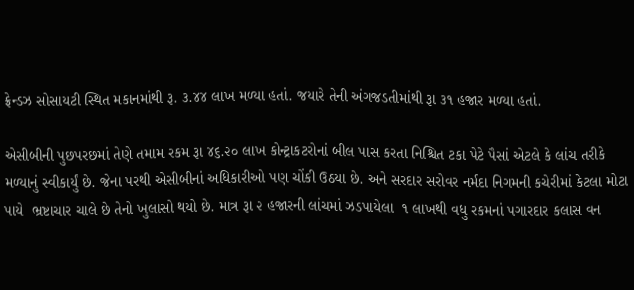ફ્રેન્ડઝ સોસાયટી સ્થિત મકાનમાંથી રૂ. ૩.૪૪ લાખ મળ્યા હતાં. જયારે તેની અંગજડતીમાંથી રૂા ૩૧ હજાર મળ્યા હતાં.

એસીબીની પુછપરછમાં તેણે તમામ રકમ રૂા ૪૬.૨૦ લાખ કોન્ટ્રાકટરોનાં બીલ પાસ કરતા નિશ્ચિત ટકા પેટે પૈસાં એટલે કે લાંચ તરીકે મળ્યાનું સ્વીકાર્યું છે. જેના પરથી એસીબીનાં અધિકારીઓ પણ ચોંકી ઉઠયા છે. અને સરદાર સરોવર નર્મદા નિગમની કચેરીમાં કેટલા મોટા પાયે  ભ્રષ્ટાચાર ચાલે છે તેનો ખુલાસો થયો છે. માત્ર રૂા ૨ હજારની લાંચમાં ઝડપાયેલા  ૧ લાખથી વધુ રકમનાં પગારદાર કલાસ વન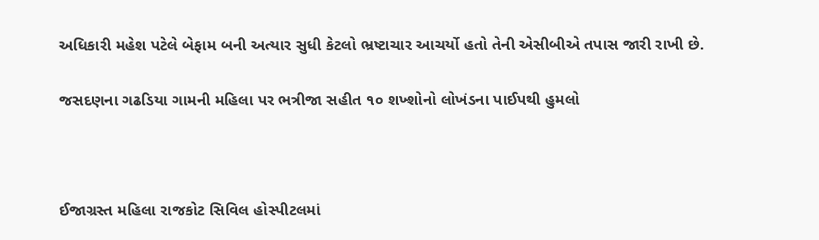અધિકારી મહેશ પટેલે બેફામ બની અત્યાર સુધી કેટલો ભ્રષ્ટાચાર આચર્યો હતો તેની એસીબીએ તપાસ જારી રાખી છે.

જસદણના ગઢડિયા ગામની મહિલા પર ભત્રીજા સહીત ૧૦ શખ્શોનો લોખંડના પાઈપથી હુમલો



ઈજાગ્રસ્ત મહિલા રાજકોટ સિવિલ હોસ્પીટલમાં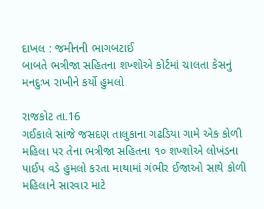દાખલ : જમીનની ભાગબટાઈ
બાબતે ભત્રીજા સહિતના શખ્શોએ કોર્ટમાં ચાલતા કેસનું મનદુઃખ રાખીને કર્યો હુમલો

રાજકોટ તા.16
ગઈકાલે સાંજે જસદણ તાલુકાના ગઢડિયા ગામે એક કોળી મહિલા પર તેના ભત્રીજા સહિતના ૧૦ શખ્શોએ લોખંડના પાઈપ વડે હુમલો કરતા માથામાં ગંભીર ઈજાઓ સાથે કોળી મહિલાને સારવાર માટે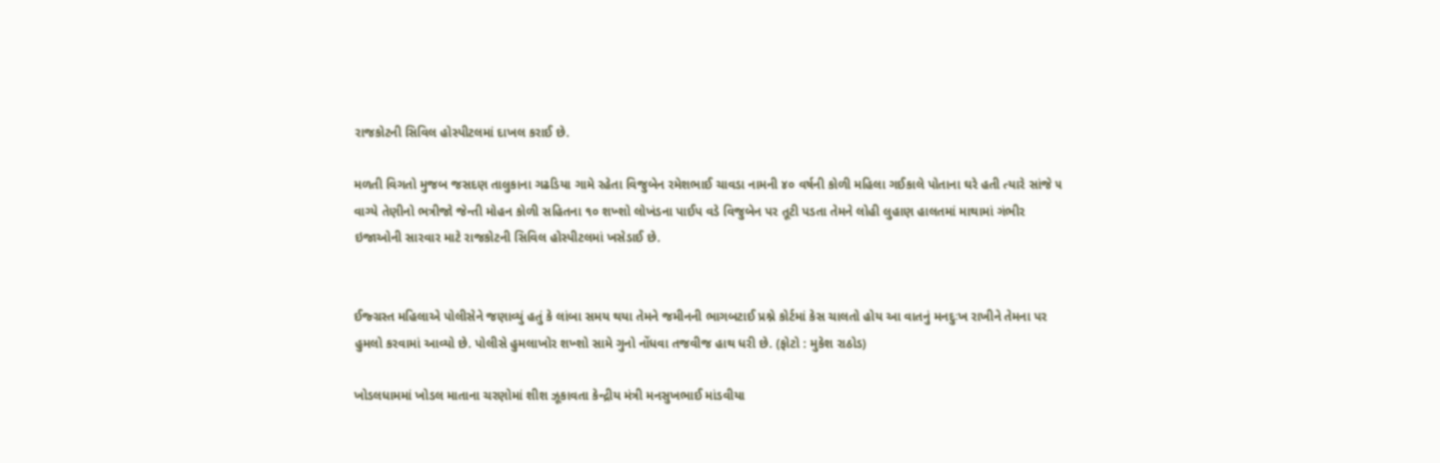રાજકોટની સિવિલ હોસ્પીટલમાં દાખલ કરાઈ છે.

મળતી વિગતો મુજબ જસદણ તાલુકાના ગઢડિયા ગામે રહેતા વિજુબેન રમેશભાઈ ચાવડા નામની ૪૦ વર્ષની કોળી મહિલા ગઈકાલે પોતાના ઘરે હતી ત્યારે સાંજે ૫ વાગ્યે તેણીનો ભત્રીજો જેન્તી મોહન કોળી સહિતના ૧૦ શખ્શો લોખંડના પાઈપ વડે વિજુબેન પર તૂટી પડતા તેમને લોહી લુહાણ હાલતમાં માથામાં ગંભીર ઇજાઓની સારવાર માટે રાજકોટની સિવિલ હોસ્પીટલમાં ખસેડાઈ છે.


ઈજ્ગ્રસ્ત મહિલાએ પોલીસેને જણાવ્યું હતું કે લાંબા સમય થયા તેમને જમીનની ભાગબટાઈ પ્રશ્ને કોર્ટમાં કેસ ચાલતો હોય આ વાતનું મનદુઃખ રાખીને તેમના પર હુમલો કરવામાં આવ્યો છે. પોલીસે હુમલાખોર શખ્શો સામે ગુનો નોંધવા તજવીજ હાથ ધરી છે. (ફોટો : મુકેશ રાઠોડ)

ખોડલધામમાં ખોડલ માતાના ચરણોમાં શીશ ઝૂકાવતા કેન્દ્રીય મંત્રી મનસુખભાઈ માંડવીયા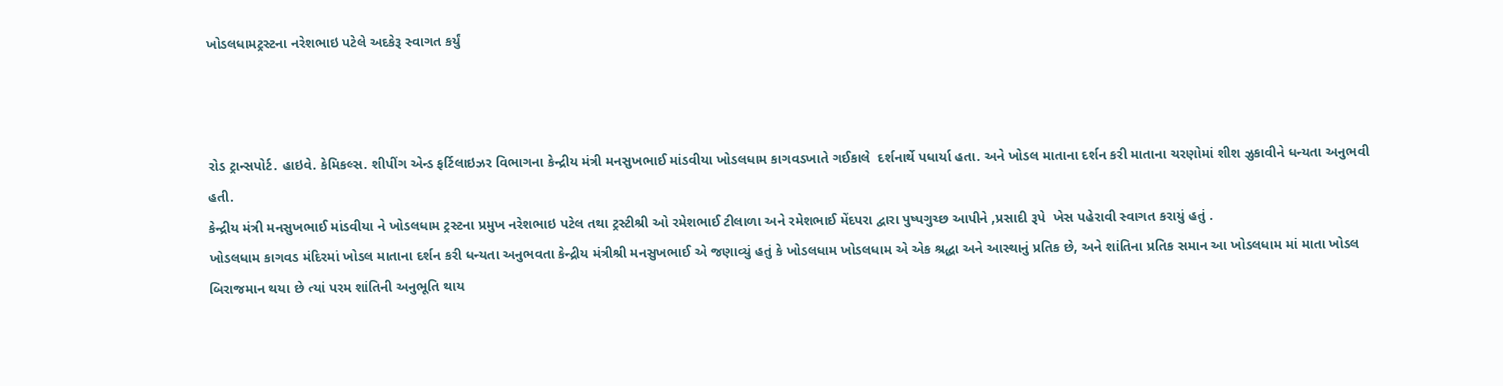ખોડલધામટ્રસ્ટના નરેશભાઇ પટેલે અદકેરૂ સ્વાગત કર્યું



રોડ ટ્રાન્સપોર્ટ. હાઇવે. કેમિકલ્સ. શીપીંગ એન્ડ ફર્ટિલાઇઝર વિભાગના કેન્દ્રીય મંત્રી મનસુખભાઈ માંડવીયા ખોડલધામ કાગવડખાતે ગઈકાલે  દર્શનાર્થે પધાર્યા હતા. અને ખોડલ માતાના દર્શન કરી માતાના ચરણોમાં શીશ ઝુકાવીને ધન્યતા અનુભવી હતી.
કેન્દ્રીય મંત્રી મનસુખભાઈ માંડવીયા ને ખોડલધામ ટ્રસ્ટના પ્રમુખ નરેશભાઇ પટેલ તથા ટ્રસ્ટીશ્રી ઓ રમેશભાઈ ટીલાળા અને રમેશભાઈ મેંદપરા દ્વારા પુષ્પગુચ્છ આપીને ,પ્રસાદી રૂપે  ખેસ પહેરાવી સ્વાગત કરાયું હતું .
ખોડલધામ કાગવડ મંદિરમાં ખોડલ માતાના દર્શન કરી ધન્યતા અનુભવતા કેન્દ્રીય મંત્રીશ્રી મનસુખભાઈ એ જણાવ્યું હતું કે ખોડલધામ ખોડલધામ એ એક શ્રદ્ધા અને આસ્થાનું પ્રતિક છે, અને શાંતિના પ્રતિક સમાન આ ખોડલધામ માં માતા ખોડલ બિરાજમાન થયા છે ત્યાં પરમ શાંતિની અનુભૂતિ થાય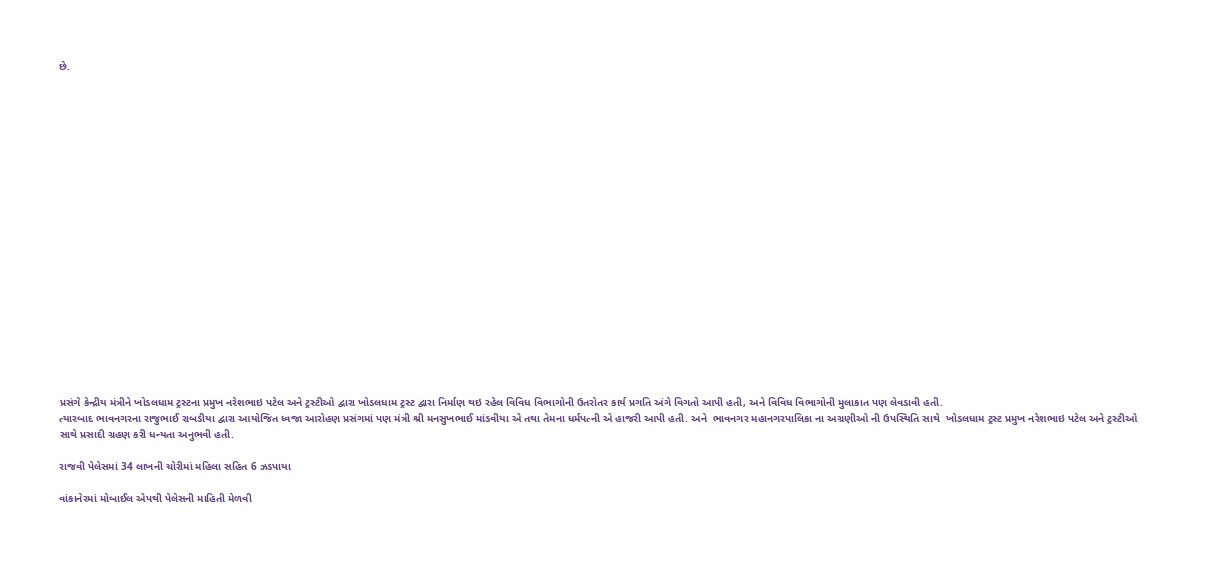છે.




















પ્રસંગે કેન્દ્રીય મંત્રીને ખોડલધામ ટ્રસ્ટના પ્રમુખ નરેશભાઇ પટેલ અને ટ્રસ્ટીઓ દ્વારા ખોડલધામ ટ્રસ્ટ દ્વારા નિર્માણ થઇ રહેલ વિવિધ વિભાગોની ઉતરોતર કાર્ય પ્રગતિ અંગે વિગતો આપી હતી, અને વિવિધ વિભાગોની મુલાકાત પણ લેવડાવી હતી.
ત્યારબાદ ભાવનગરના રાજુભાઈ રાબડીયા દ્વારા આયોજિત ધ્વજા આરોહણ પ્રસંગમાં પણ મંત્રી શ્રી મનસુખભાઈ માંડવીયા એ તથા તેમના ધર્મપત્ની એ હાજરી આપી હતી. અને  ભાવનગર મહાનગરપાલિકા ના અગ્રણીઓ ની ઉપસ્થિતિ સાથે  ખોડલધામ ટ્રસ્ટ પ્રમુખ નરેશભાઇ પટેલ અને ટ્રસ્ટીઓ સાથે પ્રસાદી ગ્રહણ કરી ધન્યતા અનુભવી હતી.

રાજવી પેલેસમાં 34 લાખની ચોરીમાં મહિલા સહિત 6 ઝડપાયા

વાંકાનેરમાં મોબાઈલ એપથી પેલેસની માહિતી મેળવી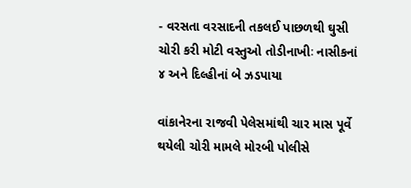- વરસતા વરસાદની તકલઈ પાછળથી ઘુસી ચોરી કરી મોટી વસ્તુઓ તોડીનાખીઃ નાસીકનાં ૪ અને દિલ્હીનાં બે ઝડપાયા

વાંકાનેરના રાજવી પેલેસમાંથી ચાર માસ પૂર્વે થયેલી ચોરી મામલે મોરબી પોલીસે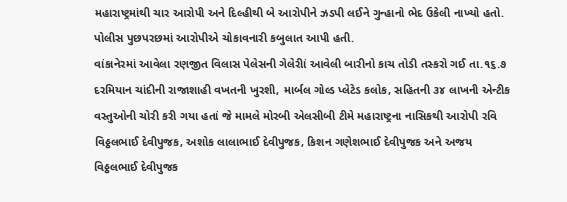મહારાષ્ટ્રમાંથી ચાર આરોપી અને દિલ્હીથી બે આરોપીને ઝડપી લઈને ગુન્હાનો ભેદ ઉકેલી નાખ્યો હતો. પોલીસ પુછપરછમાં આરોપીએ ચોકાવનારી કબુલાત આપી હતી.
વાંકાનેરમાં આવેલા રણજીત વિલાસ પેલેસની ગેલેરીાં આવેલી બારીનો કાચ તોડી તસ્કરો ગઈ તા.૧૬.૭ દરમિયાન ચાંદીની રાજાશાહી વખતની ખુરશી, માર્બલ ગોલ્ડ પ્લેટેડ કલોક, સહિતની ૩૪ લાખની એન્ટીક વસ્તુઓની ચોરી કરી ગયા હતાં જે મામલે મોરબી એલસીબી ટીમે મહારાષ્ટ્રના નાસિકથી આરોપી રવિ વિઠ્ઠલભાઈ દેવીપુજક, અશોક લાલાભાઈ દેવીપુજક, કિશન ગણેશભાઈ દેવીપુજક અને અજય વિઠ્ઠલભાઈ દેવીપુજક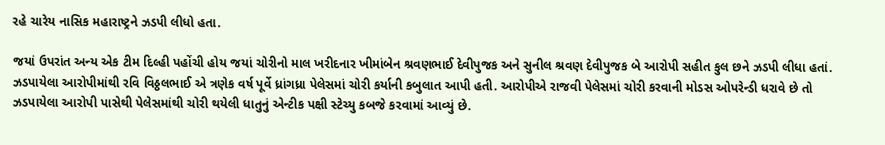રહે ચારેય નાસિક મહારાષ્ટ્રને ઝડપી લીધો હતા.

જયાં ઉપરાંત અન્ય એક ટીમ દિલ્હી પહોંચી હોય જયાં ચોરીનો માલ ખરીદનાર ખીમાંબેન શ્રવણભાઈ દેવીપુજક અને સુનીલ શ્રવણ દેવીપુજક બે આરોપી સહીત કુલ છને ઝડપી લીધા હતાં. ઝડપાયેલા આરોપીમાંથી રવિ વિઠ્ઠલભાઈ એ ત્રણેક વર્ષ પૂર્વે ધ્રાંગધ્રા પેલેસમાં ચોરી કર્યાની કબુલાત આપી હતી. આરોપીએ રાજવી પેલેસમાં ચોરી કરવાની મોડસ ઓપરેન્ડી ધરાવે છે તો ઝડપાયેલા આરોપી પાસેથી પેલેસમાંથી ચોરી થયેલી ધાતુનું એન્ટીક પક્ષી સ્ટેચ્યુ કબજે કરવામાં આવ્યું છે.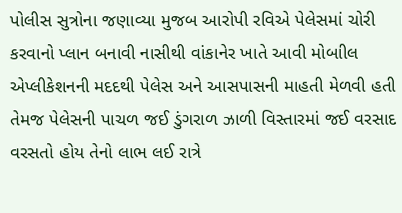પોલીસ સુત્રોના જણાવ્યા મુજબ આરોપી રવિએ પેલેસમાં ચોરી કરવાનો પ્લાન બનાવી નાસીથી વાંકાનેર ખાતે આવી મોબાીલ એપ્લીકેશનની મદદથી પેલેસ અને આસપાસની માહતી મેળવી હતી તેમજ પેલેસની પાચળ જઈ ડુંગરાળ ઝાળી વિસ્તારમાં જઈ વરસાદ વરસતો હોય તેનો લાભ લઈ રાત્રે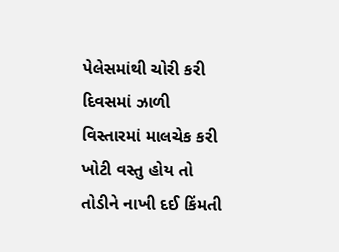પેલેસમાંથી ચોરી કરી દિવસમાં ઝાળી વિસ્તારમાં માલચેક કરી ખોટી વસ્તુ હોય તો તોડીને નાખી દઈ કિંમતી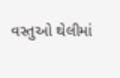વસ્તુઓ થેલીમાં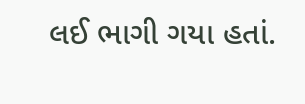લઈ ભાગી ગયા હતાં.